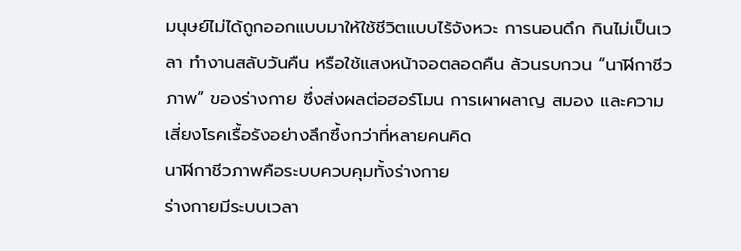มนุษย์ไม่ได้ถูกออกแบบมาให้ใช้ชีวิตแบบไร้จังหวะ การนอนดึก กินไม่เป็นเวลา ทำงานสลับวันคืน หรือใช้แสงหน้าจอตลอดคืน ล้วนรบกวน “นาฬิกาชีวภาพ” ของร่างกาย ซึ่งส่งผลต่อฮอร์โมน การเผาผลาญ สมอง และความเสี่ยงโรคเรื้อรังอย่างลึกซึ้งกว่าที่หลายคนคิด
นาฬิกาชีวภาพคือระบบควบคุมทั้งร่างกาย
ร่างกายมีระบบเวลา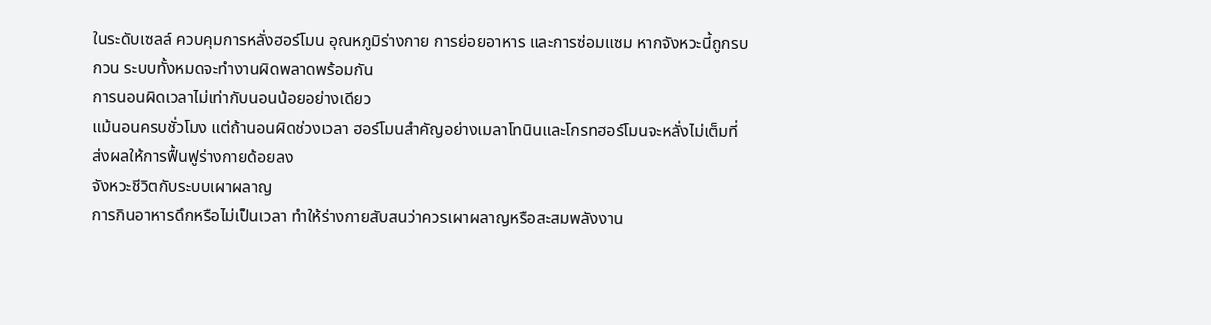ในระดับเซลล์ ควบคุมการหลั่งฮอร์โมน อุณหภูมิร่างกาย การย่อยอาหาร และการซ่อมแซม หากจังหวะนี้ถูกรบกวน ระบบทั้งหมดจะทำงานผิดพลาดพร้อมกัน
การนอนผิดเวลาไม่เท่ากับนอนน้อยอย่างเดียว
แม้นอนครบชั่วโมง แต่ถ้านอนผิดช่วงเวลา ฮอร์โมนสำคัญอย่างเมลาโทนินและโกรทฮอร์โมนจะหลั่งไม่เต็มที่ ส่งผลให้การฟื้นฟูร่างกายด้อยลง
จังหวะชีวิตกับระบบเผาผลาญ
การกินอาหารดึกหรือไม่เป็นเวลา ทำให้ร่างกายสับสนว่าควรเผาผลาญหรือสะสมพลังงาน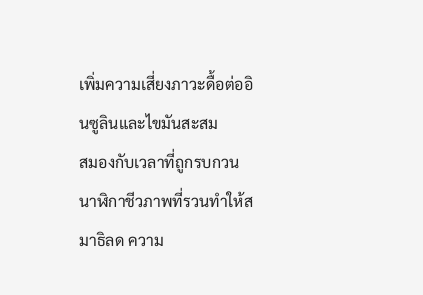เพิ่มความเสี่ยงภาวะดื้อต่ออินซูลินและไขมันสะสม
สมองกับเวลาที่ถูกรบกวน
นาฬิกาชีวภาพที่รวนทำให้สมาธิลด ความ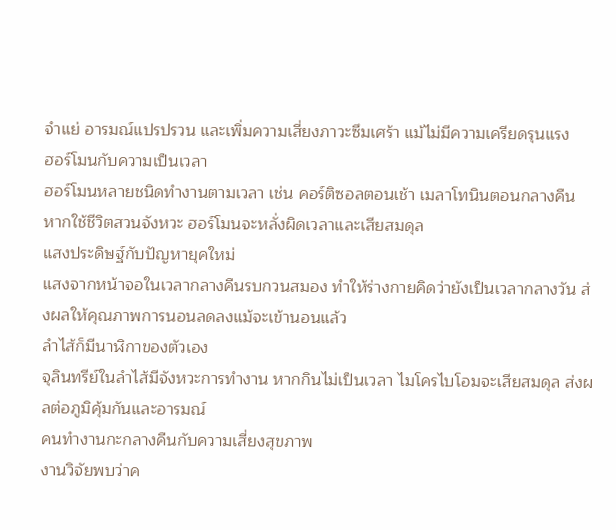จำแย่ อารมณ์แปรปรวน และเพิ่มความเสี่ยงภาวะซึมเศร้า แม้ไม่มีความเครียดรุนแรง
ฮอร์โมนกับความเป็นเวลา
ฮอร์โมนหลายชนิดทำงานตามเวลา เช่น คอร์ติซอลตอนเช้า เมลาโทนินตอนกลางคืน หากใช้ชีวิตสวนจังหวะ ฮอร์โมนจะหลั่งผิดเวลาและเสียสมดุล
แสงประดิษฐ์กับปัญหายุคใหม่
แสงจากหน้าจอในเวลากลางคืนรบกวนสมอง ทำให้ร่างกายคิดว่ายังเป็นเวลากลางวัน ส่งผลให้คุณภาพการนอนลดลงแม้จะเข้านอนแล้ว
ลำไส้ก็มีนาฬิกาของตัวเอง
จุลินทรีย์ในลำไส้มีจังหวะการทำงาน หากกินไม่เป็นเวลา ไมโครไบโอมจะเสียสมดุล ส่งผลต่อภูมิคุ้มกันและอารมณ์
คนทำงานกะกลางคืนกับความเสี่ยงสุขภาพ
งานวิจัยพบว่าค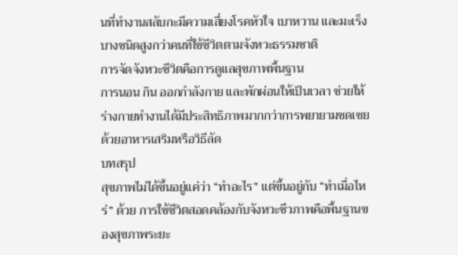นที่ทำงานสลับกะมีความเสี่ยงโรคหัวใจ เบาหวาน และมะเร็งบางชนิดสูงกว่าคนที่ใช้ชีวิตตามจังหวะธรรมชาติ
การจัดจังหวะชีวิตคือการดูแลสุขภาพพื้นฐาน
การนอน กิน ออกกำลังกาย และพักผ่อนให้เป็นเวลา ช่วยให้ร่างกายทำงานได้มีประสิทธิภาพมากกว่าการพยายามชดเชยด้วยอาหารเสริมหรือวิธีลัด
บทสรุป
สุขภาพไม่ได้ขึ้นอยู่แค่ว่า “ทำอะไร” แต่ขึ้นอยู่กับ “ทำเมื่อไหร่” ด้วย การใช้ชีวิตสอดคล้องกับจังหวะชีวภาพคือพื้นฐานของสุขภาพระยะ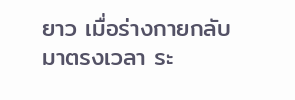ยาว เมื่อร่างกายกลับมาตรงเวลา ระ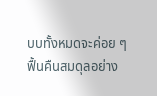บบทั้งหมดจะค่อย ๆ ฟื้นคืนสมดุลอย่าง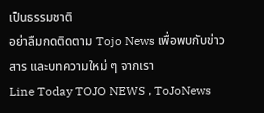เป็นธรรมชาติ
อย่าลืมกดติดตาม Tojo News เพื่อพบกับข่าวสาร และบทความใหม่ ๆ จากเรา
Line Today TOJO NEWS , ToJoNews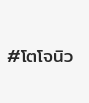#โตโจนิว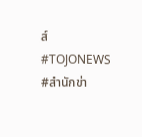ส์ #TOJONEWS #สำนักข่า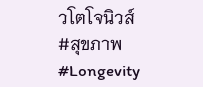วโตโจนิวส์ #สุขภาพ #Longevity